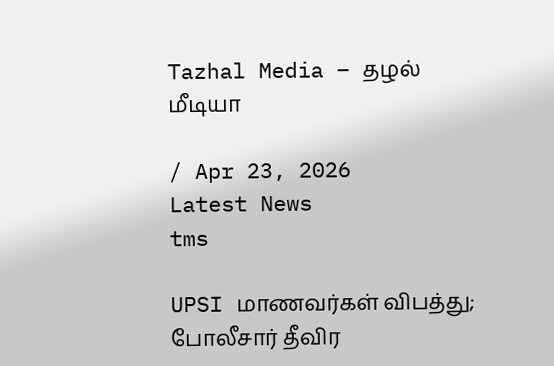Tazhal Media – தழல் மீடியா

/ Apr 23, 2026
Latest News
tms

UPSI மாணவர்கள் விபத்து; போலீசார் தீவிர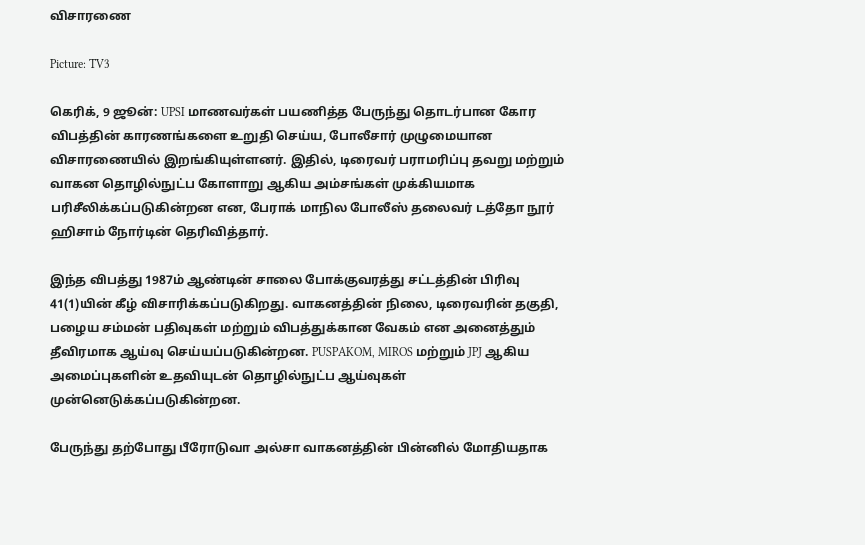விசாரணை

Picture: TV3

கெரிக், 9 ஜூன்: UPSI மாணவர்கள் பயணித்த பேருந்து தொடர்பான கோர விபத்தின் காரணங்களை உறுதி செய்ய, போலீசார் முழுமையான விசாரணையில் இறங்கியுள்ளனர். இதில், டிரைவர் பராமரிப்பு தவறு மற்றும் வாகன தொழில்நுட்ப கோளாறு ஆகிய அம்சங்கள் முக்கியமாக பரிசீலிக்கப்படுகின்றன என, பேராக் மாநில போலீஸ் தலைவர் டத்தோ நூர் ஹிசாம் நோர்டின் தெரிவித்தார்.

இந்த விபத்து 1987ம் ஆண்டின் சாலை போக்குவரத்து சட்டத்தின் பிரிவு 41(1)யின் கீழ் விசாரிக்கப்படுகிறது. வாகனத்தின் நிலை, டிரைவரின் தகுதி, பழைய சம்மன் பதிவுகள் மற்றும் விபத்துக்கான வேகம் என அனைத்தும் தீவிரமாக ஆய்வு செய்யப்படுகின்றன. PUSPAKOM, MIROS மற்றும் JPJ ஆகிய அமைப்புகளின் உதவியுடன் தொழில்நுட்ப ஆய்வுகள் முன்னெடுக்கப்படுகின்றன.

பேருந்து தற்போது பீரோடுவா அல்சா வாகனத்தின் பின்னில் மோதியதாக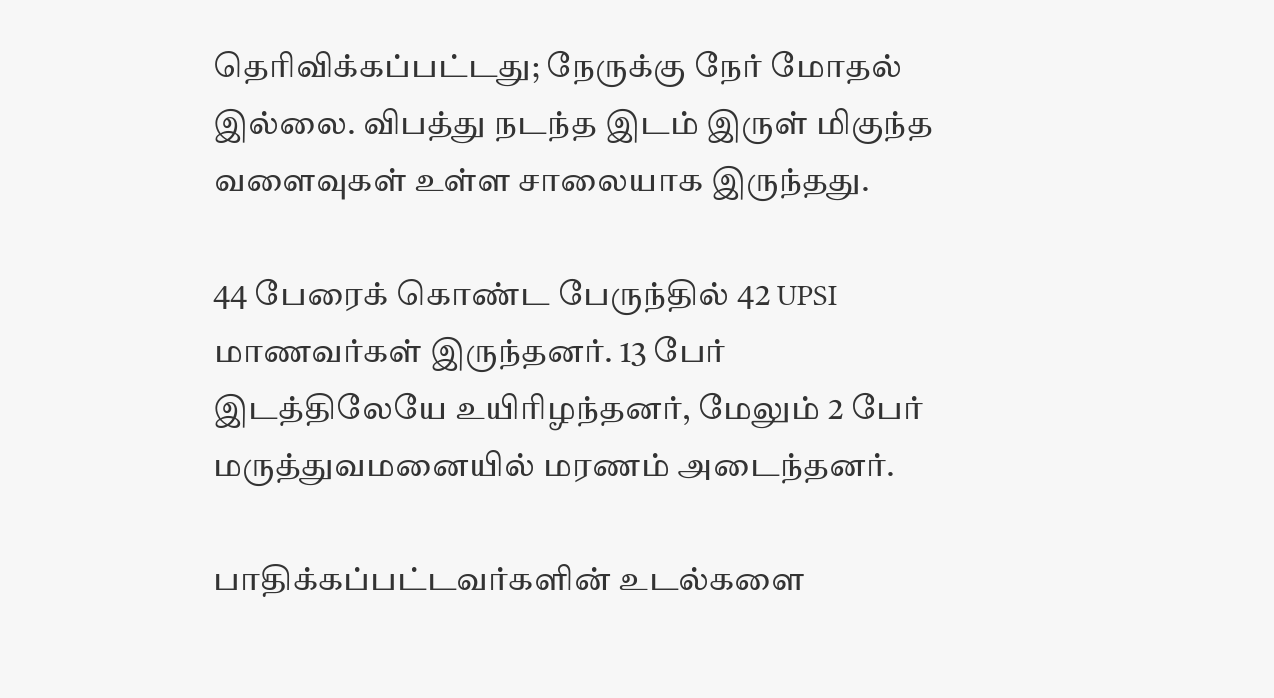தெரிவிக்கப்பட்டது; நேருக்கு நேர் மோதல் இல்லை. விபத்து நடந்த இடம் இருள் மிகுந்த வளைவுகள் உள்ள சாலையாக இருந்தது.

44 பேரைக் கொண்ட பேருந்தில் 42 UPSI மாணவர்கள் இருந்தனர். 13 பேர் இடத்திலேயே உயிரிழந்தனர், மேலும் 2 பேர் மருத்துவமனையில் மரணம் அடைந்தனர்.

பாதிக்கப்பட்டவர்களின் உடல்களை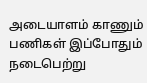அடையாளம் காணும் பணிகள் இப்போதும் நடைபெற்று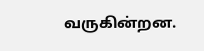வருகின்றன.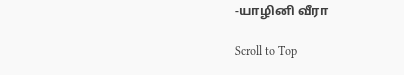-யாழினி வீரா

Scroll to Top